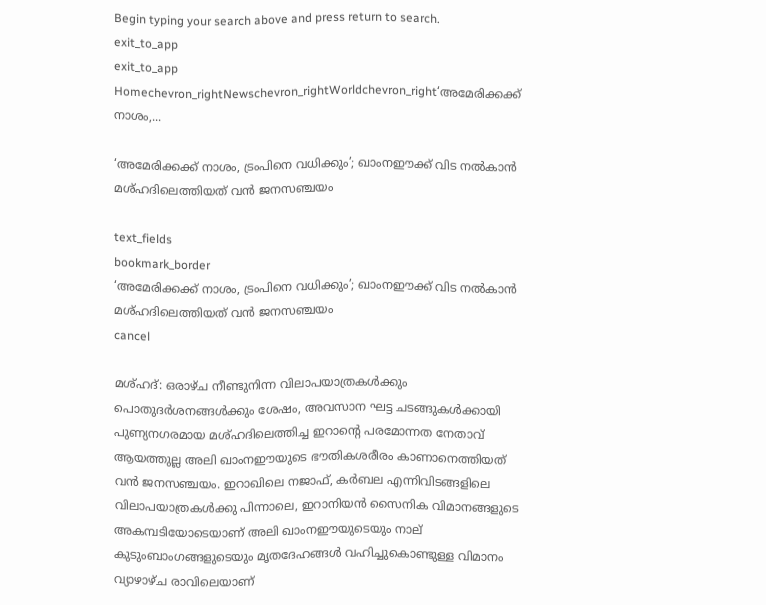Begin typing your search above and press return to search.
exit_to_app
exit_to_app
Homechevron_rightNewschevron_rightWorldchevron_right‘അമേരിക്കക്ക് നാശം,...

‘അമേരിക്കക്ക് നാശം, ട്രംപിനെ വധിക്കും’; ഖാംനഈക്ക് വിട നൽകാൻ മശ്ഹദിലെത്തിയത് വൻ ജനസഞ്ചയം

text_fields
bookmark_border
‘അമേരിക്കക്ക് നാശം, ട്രംപിനെ വധിക്കും’; ഖാംനഈക്ക് വിട നൽകാൻ മശ്ഹദിലെത്തിയത് വൻ ജനസഞ്ചയം
cancel

മശ്ഹദ്: ഒരാഴ്ച നീണ്ടുനിന്ന വിലാപയാത്രകൾക്കും പൊതുദർശനങ്ങൾക്കും ശേഷം, അവസാന ഘട്ട ചടങ്ങുകൾക്കായി പുണ്യനഗരമായ മശ്ഹദിലെത്തിച്ച ഇറാന്റെ പരമോന്നത നേതാവ് ആയത്തുല്ല അലി ഖാംനഈയുടെ ഭൗതികശരീരം കാണാനെത്തിയത് വൻ ജനസഞ്ചയം. ഇറാഖിലെ നജാഫ്, കർബല എന്നിവിടങ്ങളിലെ വിലാപയാത്രകൾക്കു പിന്നാലെ, ഇറാനിയൻ സൈനിക വിമാനങ്ങളുടെ അകമ്പടിയോടെയാണ് അലി ഖാംനഈയുടെയും നാല് കുടുംബാംഗങ്ങളുടെയും മൃതദേഹങ്ങൾ വഹിച്ചുകൊണ്ടുള്ള വിമാനം വ്യാഴാഴ്ച രാവിലെയാണ്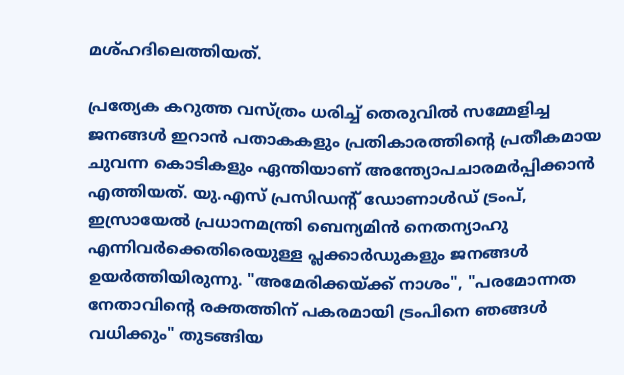മശ്‌ഹദിലെത്തിയത്.

പ്രത്യേക കറുത്ത വസ്ത്രം ധരിച്ച് തെരുവിൽ സമ്മേളിച്ച ജനങ്ങൾ ഇറാൻ പതാകകളും പ്രതികാരത്തിന്റെ പ്രതീകമായ ചുവന്ന കൊടികളും ഏന്തിയാണ് അന്ത്യോപചാരമർപ്പിക്കാൻ എത്തിയത്. യു.എസ് പ്രസിഡന്റ് ഡോണാൾഡ് ട്രംപ്, ഇസ്രായേൽ പ്രധാനമന്ത്രി ബെന്യമിൻ നെതന്യാഹു എന്നിവർക്കെതിരെയുള്ള പ്ലക്കാർഡുകളും ജനങ്ങൾ ഉയർത്തിയിരുന്നു. "അമേരിക്കയ്ക്ക് നാശം", "പരമോന്നത നേതാവിന്റെ രക്തത്തിന് പകരമായി ട്രംപിനെ ഞങ്ങൾ വധിക്കും" തുടങ്ങിയ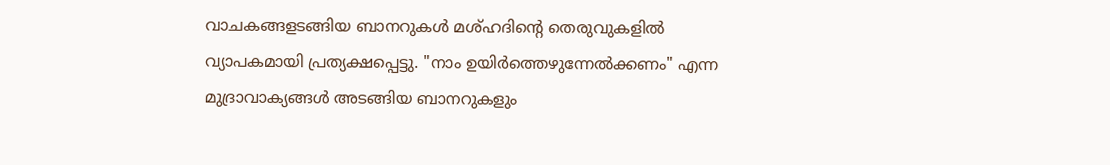വാചകങ്ങളടങ്ങിയ ബാനറുകൾ മശ്ഹദിന്റെ തെരുവുകളിൽ വ്യാപകമായി പ്രത്യക്ഷപ്പെട്ടു. "നാം ഉയിർത്തെഴുന്നേൽക്കണം" എന്ന മുദ്രാവാക്യങ്ങൾ അടങ്ങിയ ബാനറുകളും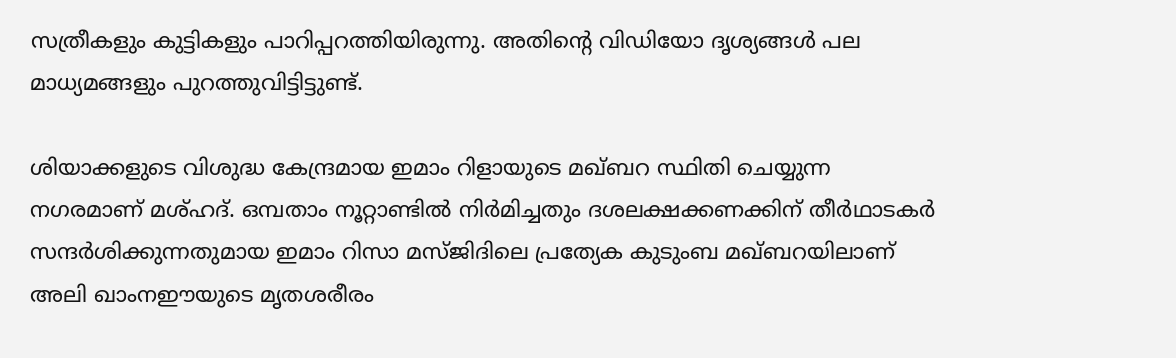സത്രീകളും കുട്ടികളും പാറിപ്പറത്തിയിരുന്നു. അതിന്റെ വിഡിയോ ദൃശ്യങ്ങൾ പല മാധ്യമങ്ങളും പുറത്തുവിട്ടിട്ടുണ്ട്.

ശിയാക്കളുടെ വിശുദ്ധ കേന്ദ്രമായ ഇമാം റിളായുടെ മഖ്ബറ സ്ഥിതി ചെയ്യുന്ന നഗരമാണ് മശ്ഹദ്. ഒമ്പതാം നൂറ്റാണ്ടിൽ നിർമിച്ചതും ദശലക്ഷക്കണക്കിന് തീർഥാടകർ സന്ദർശിക്കുന്നതുമായ ഇമാം റിസാ മസ്ജിദിലെ പ്രത്യേക കുടുംബ മഖ്ബറയിലാണ് അലി ഖാംനഈയുടെ മൃതശരീരം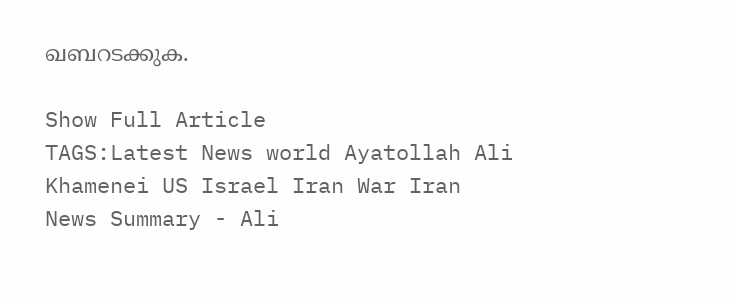ഖബറടക്കുക.

Show Full Article
TAGS:Latest News world Ayatollah Ali Khamenei US Israel Iran War Iran
News Summary - Ali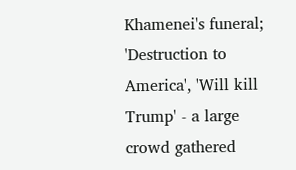Khamenei's funeral; 'Destruction to America', 'Will kill Trump' - a large crowd gathered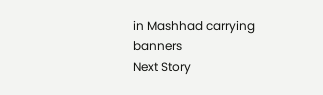in Mashhad carrying banners
Next Story